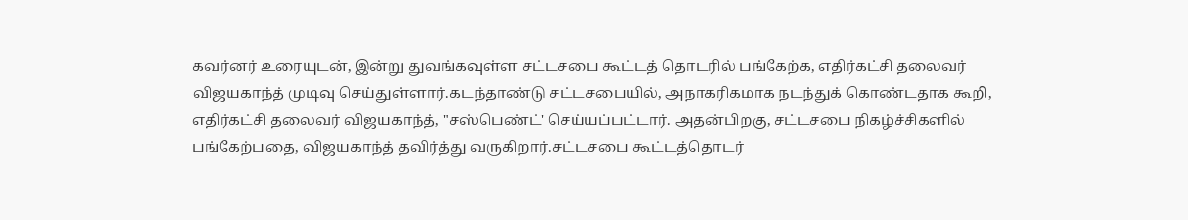கவர்னர் உரையுடன், இன்று துவங்கவுள்ள சட்டசபை கூட்டத் தொடரில் பங்கேற்க, எதிர்கட்சி தலைவர் விஜயகாந்த் முடிவு செய்துள்ளார்.கடந்தாண்டு சட்டசபையில், அநாகரிகமாக நடந்துக் கொண்டதாக கூறி, எதிர்கட்சி தலைவர் விஜயகாந்த், "சஸ்பெண்ட்' செய்யப்பட்டார். அதன்பிறகு, சட்டசபை நிகழ்ச்சிகளில் பங்கேற்பதை, விஜயகாந்த் தவிர்த்து வருகிறார்.சட்டசபை கூட்டத்தொடர்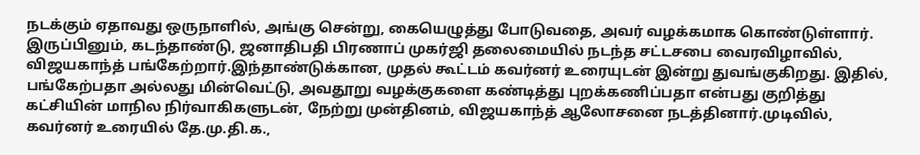நடக்கும் ஏதாவது ஒருநாளில், அங்கு சென்று, கையெழுத்து போடுவதை, அவர் வழக்கமாக கொண்டுள்ளார். இருப்பினும், கடந்தாண்டு, ஜனாதிபதி பிரணாப் முகர்ஜி தலைமையில் நடந்த சட்டசபை வைரவிழாவில், விஜயகாந்த் பங்கேற்றார்.இந்தாண்டுக்கான, முதல் கூட்டம் கவர்னர் உரையுடன் இன்று துவங்குகிறது. இதில், பங்கேற்பதா அல்லது மின்வெட்டு, அவதூறு வழக்குகளை கண்டித்து புறக்கணிப்பதா என்பது குறித்து கட்சியின் மாநில நிர்வாகிகளுடன், நேற்று முன்தினம், விஜயகாந்த் ஆலோசனை நடத்தினார்.முடிவில், கவர்னர் உரையில் தே.மு.தி.க.,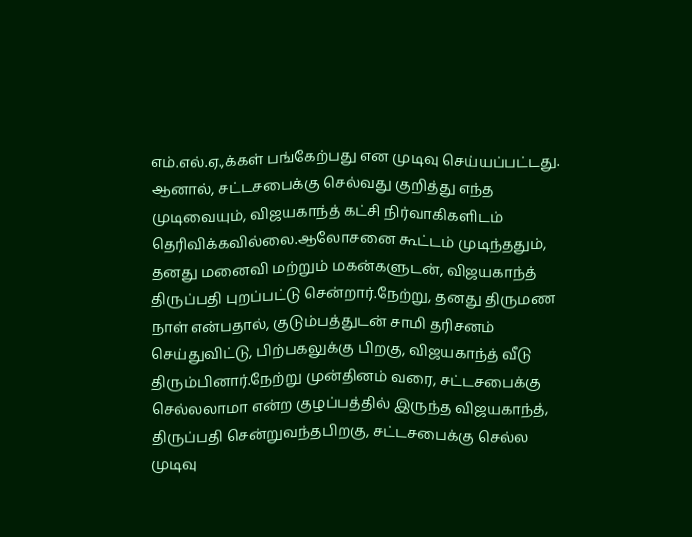எம்.எல்.ஏ.,க்கள் பங்கேற்பது என முடிவு செய்யப்பட்டது. ஆனால், சட்டசபைக்கு செல்வது குறித்து எந்த முடிவையும், விஜயகாந்த் கட்சி நிர்வாகிகளிடம் தெரிவிக்கவில்லை.ஆலோசனை கூட்டம் முடிந்ததும், தனது மனைவி மற்றும் மகன்களுடன், விஜயகாந்த் திருப்பதி புறப்பட்டு சென்றார்.நேற்று, தனது திருமண நாள் என்பதால், குடும்பத்துடன் சாமி தரிசனம் செய்துவிட்டு, பிற்பகலுக்கு பிறகு, விஜயகாந்த் வீடு திரும்பினார்.நேற்று முன்தினம் வரை, சட்டசபைக்கு செல்லலாமா என்ற குழப்பத்தில் இருந்த விஜயகாந்த், திருப்பதி சென்றுவந்தபிறகு, சட்டசபைக்கு செல்ல முடிவு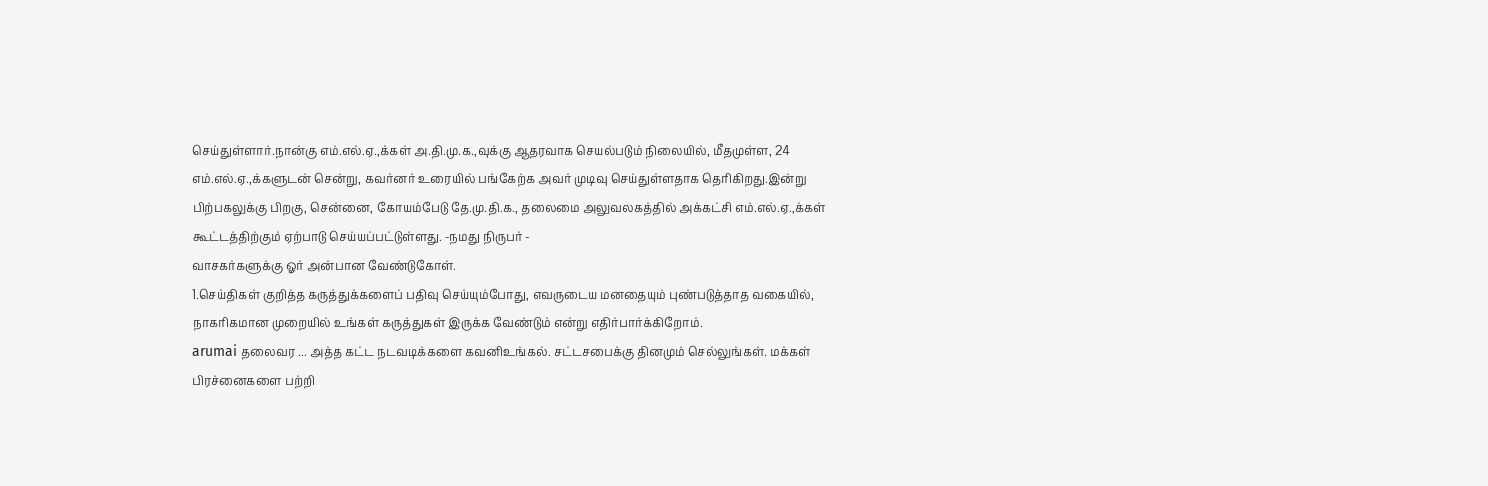செய்துள்ளார்.நான்கு எம்.எல்.ஏ.,க்கள் அ.தி.மு.க.,வுக்கு ஆதரவாக செயல்படும் நிலையில், மீதமுள்ள, 24 எம்.எல்.ஏ.,க்களுடன் சென்று, கவர்னர் உரையில் பங்கேற்க அவர் முடிவு செய்துள்ளதாக தெரிகிறது.இன்று பிற்பகலுக்கு பிறகு, சென்னை, கோயம்பேடு தே.மு.தி.க., தலைமை அலுவலகத்தில் அக்கட்சி எம்.எல்.ஏ.,க்கள் கூட்டத்திற்கும் ஏற்பாடு செய்யப்பட்டுள்ளது. -நமது நிருபர் -
வாசகர்களுக்கு ஓர் அன்பான வேண்டுகோள்.
1.செய்திகள் குறித்த கருத்துக்களைப் பதிவு செய்யும்போது, எவருடைய மனதையும் புண்படுத்தாத வகையில், நாகரிகமான முறையில் உங்கள் கருத்துகள் இருக்க வேண்டும் என்று எதிர்பார்க்கிறோம்.
arumai தலைவர ... அத்த கட்ட நடவடிக்களை கவனிஉங்கல். சட்டசபைக்கு தினமும் செல்லுங்கள். மக்கள் பிரச்னைகளை பற்றி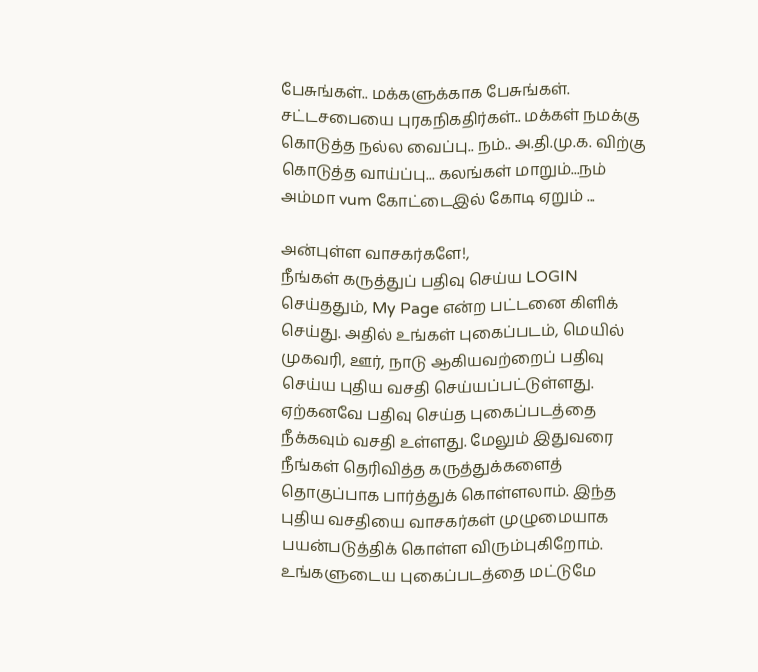பேசுங்கள்.. மக்களுக்காக பேசுங்கள். சட்டசபையை புரகநிகதிர்கள்.. மக்கள் நமக்கு கொடுத்த நல்ல வைப்பு.. நம்.. அ.தி.மு.க. விற்கு கொடுத்த வாய்ப்பு... கலங்கள் மாறும்...நம் அம்மா vum கோட்டைஇல் கோடி ஏறும் ...

அன்புள்ள வாசகர்களே!,
நீங்கள் கருத்துப் பதிவு செய்ய LOGIN செய்ததும், My Page என்ற பட்டனை கிளிக் செய்து. அதில் உங்கள் புகைப்படம், மெயில் முகவரி, ஊர், நாடு ஆகியவற்றைப் பதிவு செய்ய புதிய வசதி செய்யப்பட்டுள்ளது. ஏற்கனவே பதிவு செய்த புகைப்படத்தை நீக்கவும் வசதி உள்ளது. மேலும் இதுவரை நீங்கள் தெரிவித்த கருத்துக்களைத் தொகுப்பாக பார்த்துக் கொள்ளலாம். இந்த புதிய வசதியை வாசகர்கள் முழுமையாக பயன்படுத்திக் கொள்ள விரும்புகிறோம். உங்களுடைய புகைப்படத்தை மட்டுமே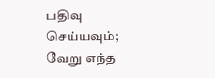பதிவு செய்யவும்; வேறு எந்த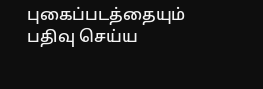புகைப்படத்தையும் பதிவு செய்ய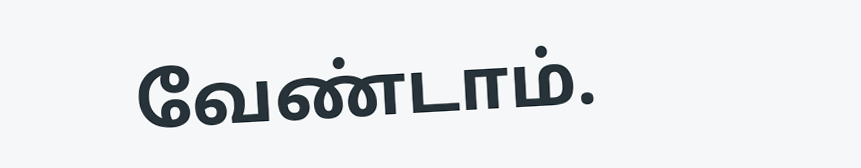வேண்டாம்.